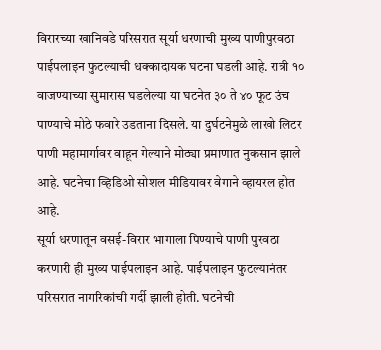विरारच्या खानिवडे परिसरात सूर्या धरणाची मुख्य पाणीपुरवठा पाईपलाइन फुटल्याची धक्कादायक घटना घडली आहे. रात्री १० वाजण्याच्या सुमारास घडलेल्या या घटनेत ३० ते ४० फूट उंच पाण्याचे मोठे फवारे उडताना दिसले. या दुर्घटनेमुळे लाखो लिटर पाणी महामार्गावर वाहून गेल्याने मोठ्या प्रमाणात नुकसान झाले आहे. घटनेचा व्हिडिओ सोशल मीडियावर वेगाने व्हायरल होत आहे.
सूर्या धरणातून वसई-विरार भागाला पिण्याचे पाणी पुरवठा करणारी ही मुख्य पाईपलाइन आहे. पाईपलाइन फुटल्यानंतर परिसरात नागरिकांची गर्दी झाली होती. घटनेची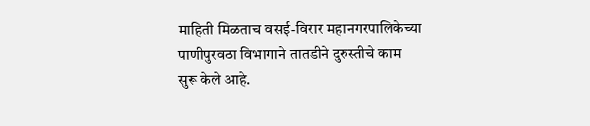माहिती मिळताच वसई-विरार महानगरपालिकेच्या पाणीपुरवठा विभागाने तातडीने दुरुस्तीचे काम सुरू केले आहे.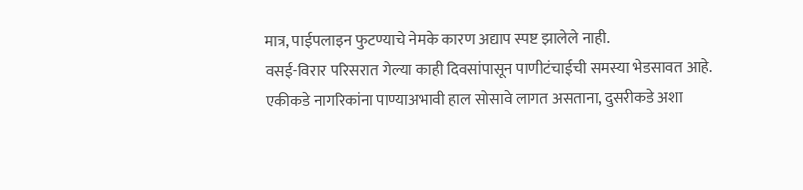मात्र, पाईपलाइन फुटण्याचे नेमके कारण अद्याप स्पष्ट झालेले नाही.
वसई-विरार परिसरात गेल्या काही दिवसांपासून पाणीटंचाईची समस्या भेडसावत आहे. एकीकडे नागरिकांना पाण्याअभावी हाल सोसावे लागत असताना, दुसरीकडे अशा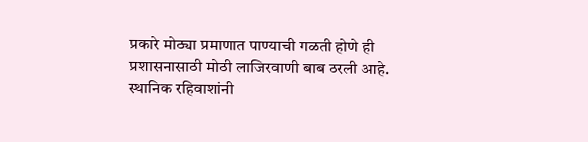प्रकारे मोठ्या प्रमाणात पाण्याची गळती होणे ही प्रशासनासाठी मोठी लाजिरवाणी बाब ठरली आहे. स्थानिक रहिवाशांनी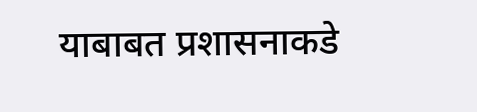याबाबत प्रशासनाकडे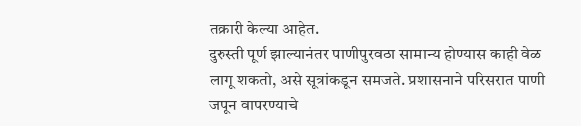तक्रारी केल्या आहेत.
दुरुस्ती पूर्ण झाल्यानंतर पाणीपुरवठा सामान्य होण्यास काही वेळ लागू शकतो, असे सूत्रांकडून समजते. प्रशासनाने परिसरात पाणी जपून वापरण्याचे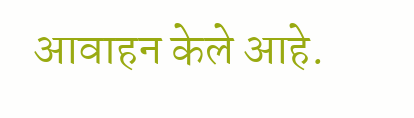आवाहन केले आहे.